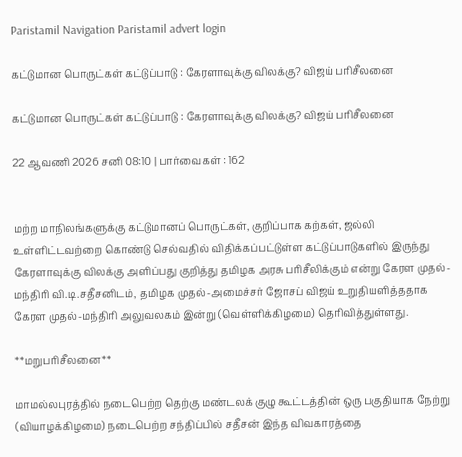Paristamil Navigation Paristamil advert login

கட்டுமான பொருட்கள் கட்டுப்பாடு : கேரளாவுக்கு விலக்கு? விஜய் பரிசீலனை

கட்டுமான பொருட்கள் கட்டுப்பாடு : கேரளாவுக்கு விலக்கு? விஜய் பரிசீலனை

22 ஆவணி 2026 சனி 08:10 | பார்வைகள் : 162


மற்ற மாநிலங்களுக்கு கட்டுமானப் பொருட்கள், குறிப்பாக கற்கள், ஜல்லி உள்ளிட்டவற்றை கொண்டு செல்வதில் விதிக்கப்பட்டுள்ள கட்டுப்பாடுகளில் இருந்து கேரளாவுக்கு விலக்கு அளிப்பது குறித்து தமிழக அரசு பரிசீலிக்கும் என்று கேரள முதல்-மந்திரி வி.டி.சதீசனிடம், தமிழக முதல்-அமைச்சர் ஜோசப் விஜய் உறுதியளித்ததாக கேரள முதல்-மந்திரி அலுவலகம் இன்று (வெள்ளிக்கிழமை) தெரிவித்துள்ளது.

**மறுபரிசீலனை**

மாமல்லபுரத்தில் நடைபெற்ற தெற்கு மண்டலக் குழு கூட்டத்தின் ஒரு பகுதியாக நேற்று (வியாழக்கிழமை) நடைபெற்ற சந்திப்பில் சதீசன் இந்த விவகாரத்தை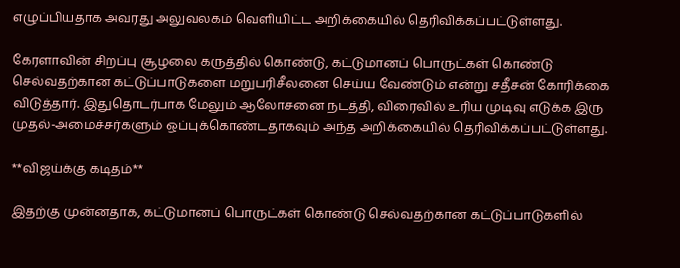எழுப்பியதாக அவரது அலுவலகம் வெளியிட்ட அறிக்கையில் தெரிவிக்கப்பட்டுள்ளது.

கேரளாவின் சிறப்பு சூழலை கருத்தில் கொண்டு, கட்டுமானப் பொருட்கள் கொண்டு செல்வதற்கான கட்டுப்பாடுகளை மறுபரிசீலனை செய்ய வேண்டும் என்று சதீசன் கோரிக்கை விடுத்தார். இதுதொடர்பாக மேலும் ஆலோசனை நடத்தி, விரைவில் உரிய முடிவு எடுக்க இரு முதல்-அமைச்சர்களும் ஒப்புக்கொண்டதாகவும் அந்த அறிக்கையில் தெரிவிக்கப்பட்டுள்ளது.

**விஜய்க்கு கடிதம்**

இதற்கு முன்னதாக, கட்டுமானப் பொருட்கள் கொண்டு செல்வதற்கான கட்டுப்பாடுகளில்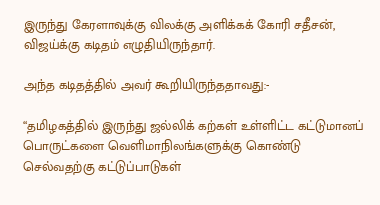இருந்து கேரளாவுக்கு விலக்கு அளிக்கக் கோரி சதீசன், விஜய்க்கு கடிதம் எழுதியிருந்தார்.

அந்த கடிதத்தில் அவர் கூறியிருந்ததாவது:-

“தமிழகத்தில் இருந்து ஜல்லிக் கற்கள் உள்ளிட்ட கட்டுமானப் பொருட்களை வெளிமாநிலங்களுக்கு கொண்டு செல்வதற்கு கட்டுப்பாடுகள்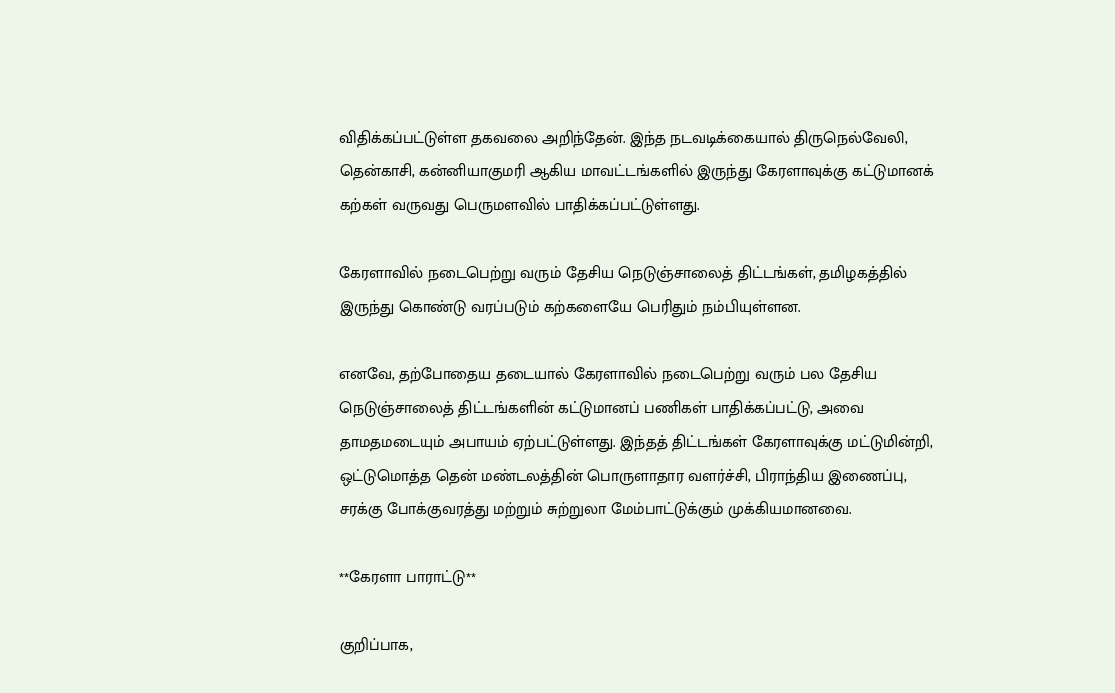விதிக்கப்பட்டுள்ள தகவலை அறிந்தேன். இந்த நடவடிக்கையால் திருநெல்வேலி, தென்காசி, கன்னியாகுமரி ஆகிய மாவட்டங்களில் இருந்து கேரளாவுக்கு கட்டுமானக் கற்கள் வருவது பெருமளவில் பாதிக்கப்பட்டுள்ளது.

கேரளாவில் நடைபெற்று வரும் தேசிய நெடுஞ்சாலைத் திட்டங்கள், தமிழகத்தில் இருந்து கொண்டு வரப்படும் கற்களையே பெரிதும் நம்பியுள்ளன.

எனவே, தற்போதைய தடையால் கேரளாவில் நடைபெற்று வரும் பல தேசிய நெடுஞ்சாலைத் திட்டங்களின் கட்டுமானப் பணிகள் பாதிக்கப்பட்டு, அவை தாமதமடையும் அபாயம் ஏற்பட்டுள்ளது. இந்தத் திட்டங்கள் கேரளாவுக்கு மட்டுமின்றி, ஒட்டுமொத்த தென் மண்டலத்தின் பொருளாதார வளர்ச்சி, பிராந்திய இணைப்பு, சரக்கு போக்குவரத்து மற்றும் சுற்றுலா மேம்பாட்டுக்கும் முக்கியமானவை.

**கேரளா பாராட்டு**

குறிப்பாக,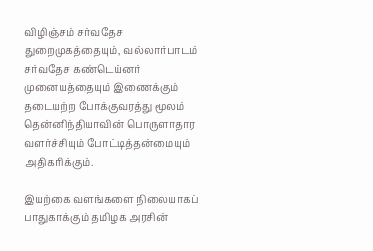விழிஞ்சம் சர்வதேச துறைமுகத்தையும், வல்லார்பாடம் சர்வதேச கண்டெய்னர் முனையத்தையும் இணைக்கும் தடையற்ற போக்குவரத்து மூலம் தென்னிந்தியாவின் பொருளாதார வளர்ச்சியும் போட்டித்தன்மையும் அதிகரிக்கும்.

இயற்கை வளங்களை நிலையாகப் பாதுகாக்கும் தமிழக அரசின்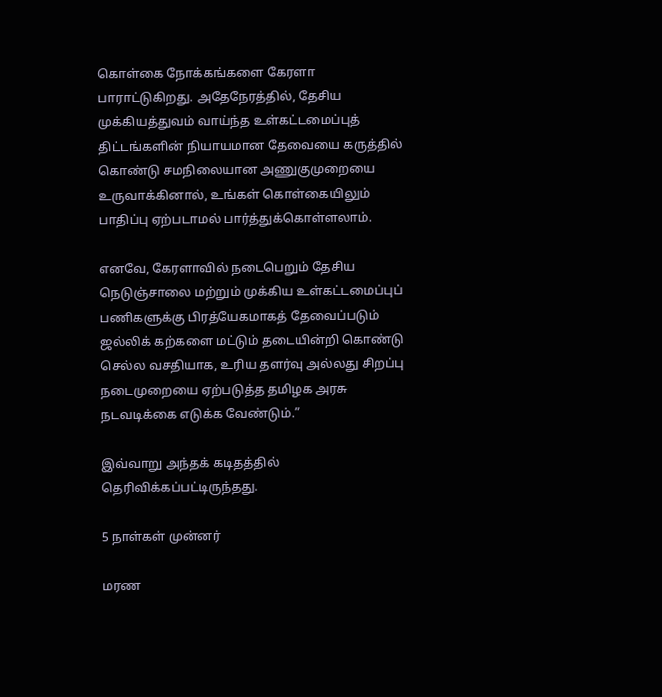கொள்கை நோக்கங்களை கேரளா பாராட்டுகிறது. அதேநேரத்தில், தேசிய முக்கியத்துவம் வாய்ந்த உள்கட்டமைப்புத் திட்டங்களின் நியாயமான தேவையை கருத்தில் கொண்டு சமநிலையான அணுகுமுறையை உருவாக்கினால், உங்கள் கொள்கையிலும் பாதிப்பு ஏற்படாமல் பார்த்துக்கொள்ளலாம்.

எனவே, கேரளாவில் நடைபெறும் தேசிய நெடுஞ்சாலை மற்றும் முக்கிய உள்கட்டமைப்புப் பணிகளுக்கு பிரத்யேகமாகத் தேவைப்படும் ஜல்லிக் கற்களை மட்டும் தடையின்றி கொண்டு செல்ல வசதியாக, உரிய தளர்வு அல்லது சிறப்பு நடைமுறையை ஏற்படுத்த தமிழக அரசு நடவடிக்கை எடுக்க வேண்டும்.”

இவ்வாறு அந்தக் கடிதத்தில் தெரிவிக்கப்பட்டிருந்தது.

5 நாள்கள் முன்னர்

மரண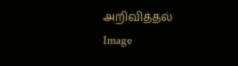அறிவித்தல்
Image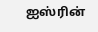ஐஸ்ரின்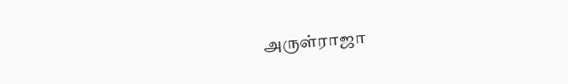அருள்ராஜா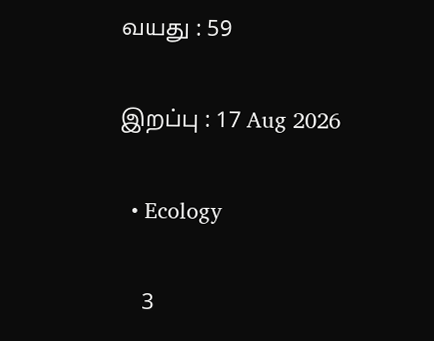வயது : 59

இறப்பு : 17 Aug 2026

  • Ecology

    3